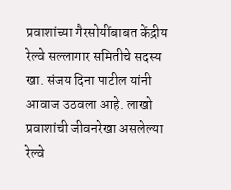प्रवाशांच्या गैरसोयींबाबत केंद्रीय रेल्वे सल्लागार समितीचे सदस्य खा. संजय दिना पाटील यांनी आवाज उठवला आहे. लाखो प्रवाशांची जीवनरेखा असलेल्या रेल्वे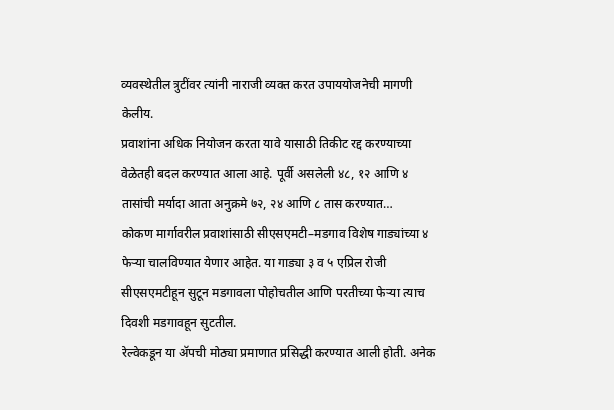व्यवस्थेतील त्रुटींवर त्यांनी नाराजी व्यक्त करत उपाययोजनेची मागणी केलीय.
प्रवाशांना अधिक नियोजन करता यावे यासाठी तिकीट रद्द करण्याच्या वेळेतही बदल करण्यात आला आहे. पूर्वी असलेली ४८, १२ आणि ४ तासांची मर्यादा आता अनुक्रमे ७२, २४ आणि ८ तास करण्यात…
कोकण मार्गावरील प्रवाशांसाठी सीएसएमटी–मडगाव विशेष गाड्यांच्या ४ फेऱ्या चालविण्यात येणार आहेत. या गाड्या ३ व ५ एप्रिल रोजी सीएसएमटीहून सुटून मडगावला पोहोचतील आणि परतीच्या फेऱ्या त्याच दिवशी मडगावहून सुटतील.
रेल्वेकडून या ॲपची मोठ्या प्रमाणात प्रसिद्धी करण्यात आली होती. अनेक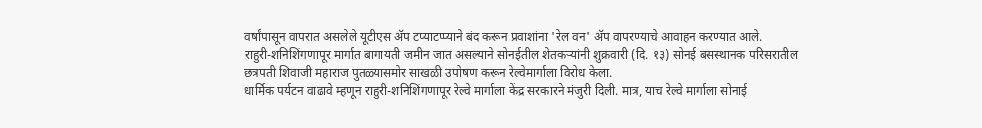वर्षांपासून वापरात असलेले यूटीएस ॲप टप्याटप्प्याने बंद करून प्रवाशांना 'रेल वन' ॲप वापरण्याचे आवाहन करण्यात आले.
राहुरी-शनिशिंगणापूर मार्गात बागायती जमीन जात असल्याने सोनईतील शेतकऱ्यांनी शुक्रवारी (दि. १३) सोनई बसस्थानक परिसरातील छत्रपती शिवाजी महाराज पुतळ्यासमोर साखळी उपोषण करून रेल्वेमार्गाला विरोध केला.
धार्मिक पर्यटन वाढावे म्हणून राहुरी-शनिशिंगणापूर रेल्वे मार्गाला केंद्र सरकारने मंजुरी दिली. मात्र, याच रेल्वे मार्गाला सोनाई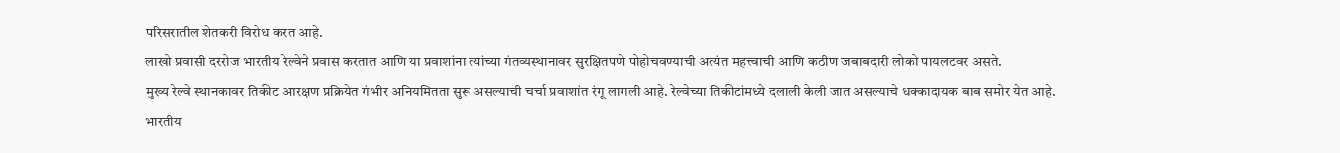परिसरातील शेतकरी विरोध करत आहे.
लाखो प्रवासी दररोज भारतीय रेल्वेने प्रवास करतात आणि या प्रवाशांना त्यांच्या गंतव्यस्थानावर सुरक्षितपणे पोहोचवण्याची अत्यंत महत्त्वाची आणि कठीण जबाबदारी लोको पायलटवर असते.
मुख्य रेल्वे स्थानकावर तिकीट आरक्षण प्रक्रियेत गंभीर अनियमितता सुरू असल्याची चर्चा प्रवाशांत रंगू लागली आहे. रेल्वेच्या तिकीटांमध्ये दलाली केली जात असल्याचे धक्कादायक बाब समोर येत आहे.
भारतीय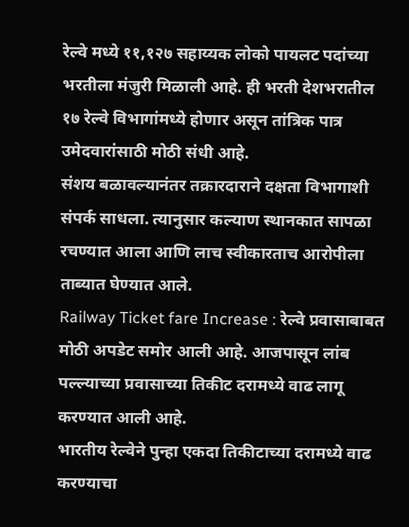रेल्वे मध्ये ११,१२७ सहाय्यक लोको पायलट पदांच्या भरतीला मंजुरी मिळाली आहे. ही भरती देशभरातील १७ रेल्वे विभागांमध्ये होणार असून तांत्रिक पात्र उमेदवारांसाठी मोठी संधी आहे.
संशय बळावल्यानंतर तक्रारदाराने दक्षता विभागाशी संपर्क साधला. त्यानुसार कल्याण स्थानकात सापळा रचण्यात आला आणि लाच स्वीकारताच आरोपीला ताब्यात घेण्यात आले.
Railway Ticket fare Increase : रेल्वे प्रवासाबाबत मोठी अपडेट समोर आली आहे. आजपासून लांब पल्ल्याच्या प्रवासाच्या तिकीट दरामध्ये वाढ लागू करण्यात आली आहे.
भारतीय रेल्वेने पुन्हा एकदा तिकीटाच्या दरामध्ये वाढ करण्याचा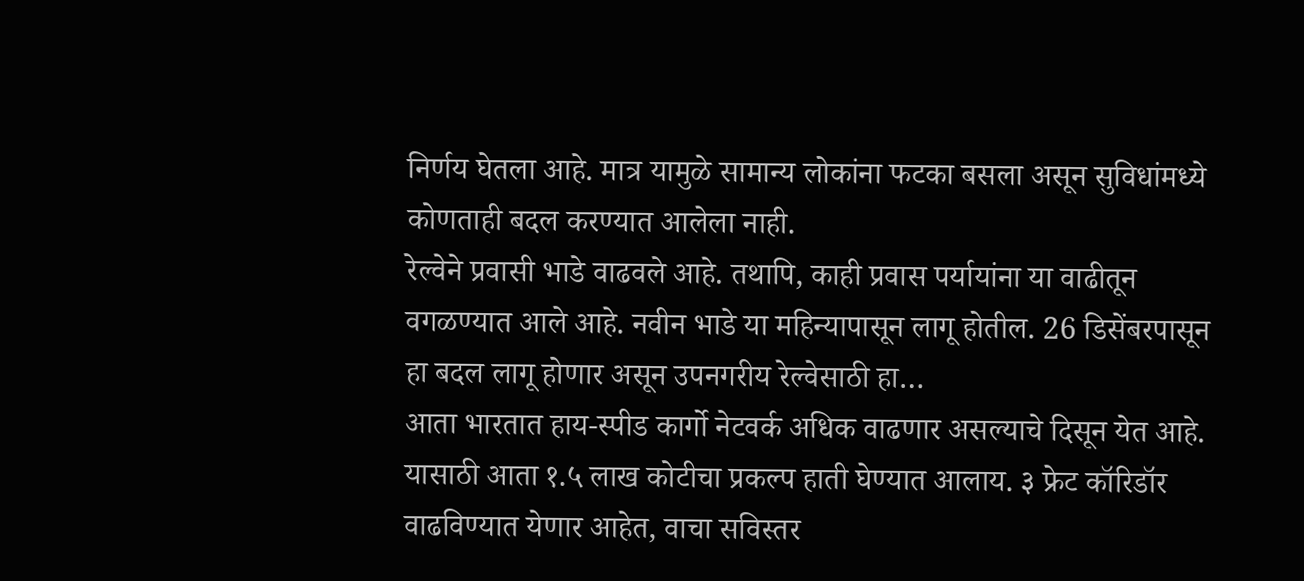निर्णय घेतला आहे. मात्र यामुळे सामान्य लोकांना फटका बसला असून सुविधांमध्ये कोणताही बदल करण्यात आलेला नाही.
रेल्वेने प्रवासी भाडे वाढवले आहे. तथापि, काही प्रवास पर्यायांना या वाढीतून वगळण्यात आले आहे. नवीन भाडे या महिन्यापासून लागू होतील. 26 डिसेंबरपासून हा बदल लागू होणार असून उपनगरीय रेल्वेसाठी हा…
आता भारतात हाय-स्पीड कार्गो नेटवर्क अधिक वाढणार असल्याचे दिसून येत आहे. यासाठी आता १.५ लाख कोटीचा प्रकल्प हाती घेण्यात आलाय. ३ फ्रेट कॉरिडॉर वाढविण्यात येणार आहेत, वाचा सविस्तर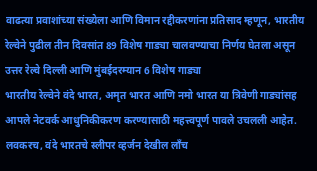वाढत्या प्रवाशांच्या संख्येला आणि विमान रद्दीकरणांना प्रतिसाद म्हणून, भारतीय रेल्वेने पुढील तीन दिवसांत 89 विशेष गाड्या चालवण्याचा निर्णय घेतला असून उत्तर रेल्वे दिल्ली आणि मुंबईदरम्यान 6 विशेष गाड्या
भारतीय रेल्वेने वंदे भारत, अमृत भारत आणि नमो भारत या त्रिवेणी गाड्यांसह आपले नेटवर्क आधुनिकीकरण करण्यासाठी महत्त्वपूर्ण पावले उचलली आहेत. लवकरच, वंदे भारतचे स्लीपर व्हर्जन देखील लाँच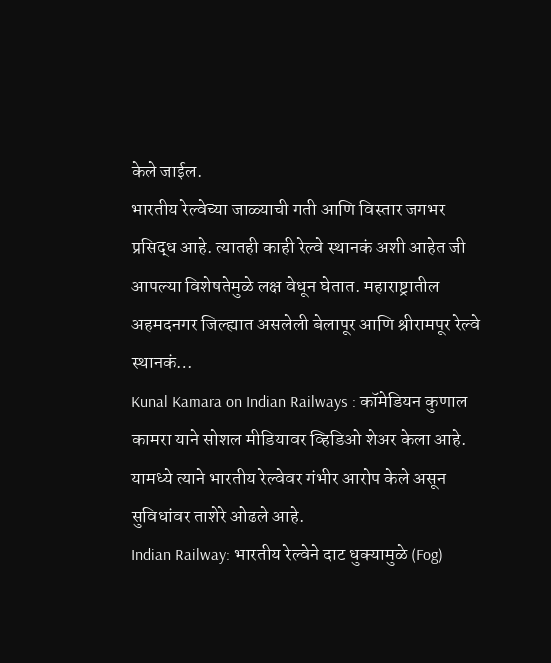केले जाईल.
भारतीय रेल्वेच्या जाळ्याची गती आणि विस्तार जगभर प्रसिद्ध आहे. त्यातही काही रेल्वे स्थानकं अशी आहेत जी आपल्या विशेषतेमुळे लक्ष वेधून घेतात. महाराष्ट्रातील अहमदनगर जिल्ह्यात असलेली बेलापूर आणि श्रीरामपूर रेल्वे स्थानकं…
Kunal Kamara on Indian Railways : कॉमेडियन कुणाल कामरा याने सोशल मीडियावर व्हिडिओ शेअर केला आहे. यामध्ये त्याने भारतीय रेल्वेवर गंभीर आरोप केले असून सुविधांवर ताशेरे ओढले आहे.
Indian Railway: भारतीय रेल्वेने दाट धुक्यामुळे (Fog)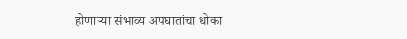होणाऱ्या संभाव्य अपघातांचा धोका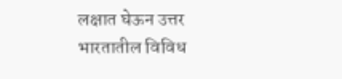लक्षात घेऊन उत्तर भारतातील विविध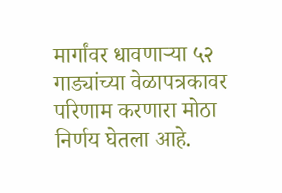मार्गांवर धावणाऱ्या ५२ गाड्यांच्या वेळापत्रकावर परिणाम करणारा मोठा निर्णय घेतला आहे.